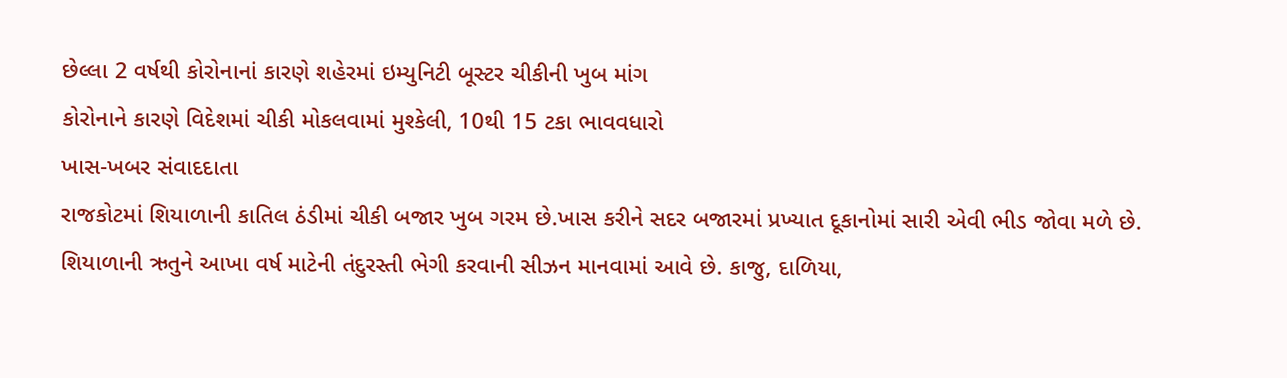છેલ્લા 2 વર્ષથી કોરોનાનાં કારણે શહેરમાં ઇમ્યુનિટી બૂસ્ટર ચીકીની ખુબ માંગ
કોરોનાને કારણે વિદેશમાં ચીકી મોકલવામાં મુશ્કેલી, 10થી 15 ટકા ભાવવધારો
ખાસ-ખબર સંવાદદાતા
રાજકોટમાં શિયાળાની કાતિલ ઠંડીમાં ચીકી બજાર ખુબ ગરમ છે.ખાસ કરીને સદર બજારમાં પ્રખ્યાત દૂકાનોમાં સારી એવી ભીડ જોવા મળે છે. શિયાળાની ઋતુને આખા વર્ષ માટેની તંદુરસ્તી ભેગી કરવાની સીઝન માનવામાં આવે છે. કાજુ, દાળિયા,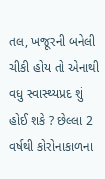તલ, ખજૂરની બનેલી ચીકી હોય તો એનાથી વધુ સ્વાસ્થ્યપ્રદ શું હોઈ શકે ? છેલ્લા 2 વર્ષથી કોરોનાકાળના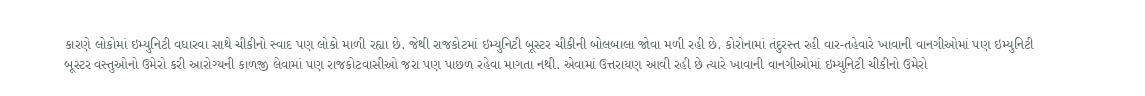કારણે લોકોમાં ઇમ્યુનિટી વધારવા સાથે ચીકીનો સ્વાદ પણ લોકો માળી રહ્યા છે. જેથી રાજકોટમાં ઇમ્યુનિટી બૂસ્ટર ચીકીની બોલબાલા જોવા મળી રહી છે. કોરોનામાં તંદુરસ્ત રહી વાર-તહેવારે ખાવાની વાનગીઓમાં પણ ઇમ્યુનિટી બૂસ્ટર વસ્તુઓનો ઉમેરો કરી આરોગ્યની કાળજી લેવામાં પણ રાજકોટવાસીઓ જરા પણ પાછળ રહેવા માગતા નથી. એવામાં ઉત્તરાયણ આવી રહી છે ત્યારે ખાવાની વાનગીઓમાં ઇમ્યુનિટી ચીકીનો ઉમેરો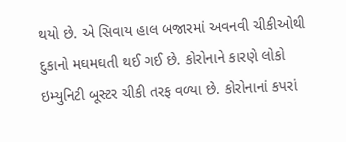થયો છે. એ સિવાય હાલ બજારમાં અવનવી ચીકીઓથી દુકાનો મઘમઘતી થઈ ગઈ છે. કોરોનાને કારણે લોકો ઇમ્યુનિટી બૂસ્ટર ચીકી તરફ વળ્યા છે. કોરોનાનાં કપરાં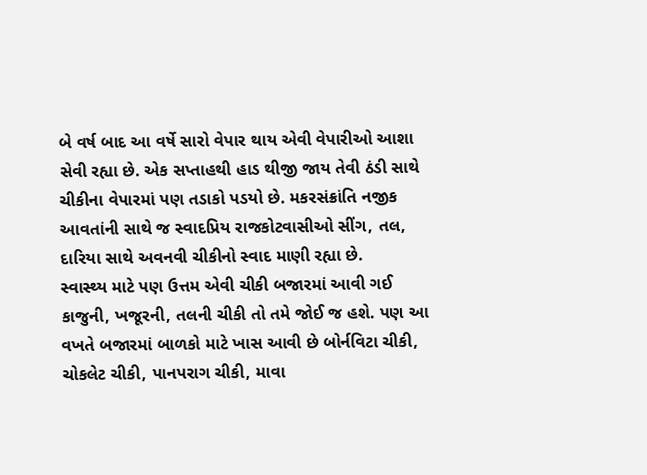બે વર્ષ બાદ આ વર્ષે સારો વેપાર થાય એવી વેપારીઓ આશા સેવી રહ્યા છે. એક સપ્તાહથી હાડ થીજી જાય તેવી ઠંડી સાથે ચીકીના વેપારમાં પણ તડાકો પડયો છે. મકરસંક્રાંતિ નજીક આવતાંની સાથે જ સ્વાદપ્રિય રાજકોટવાસીઓ સીંગ, તલ, દારિયા સાથે અવનવી ચીકીનો સ્વાદ માણી રહ્યા છે.
સ્વાસ્થ્ય માટે પણ ઉત્તમ એવી ચીકી બજારમાં આવી ગઈ
કાજુની, ખજૂરની, તલની ચીકી તો તમે જોઈ જ હશે. પણ આ વખતે બજારમાં બાળકો માટે ખાસ આવી છે બોર્નવિટા ચીકી, ચોકલેટ ચીકી, પાનપરાગ ચીકી, માવા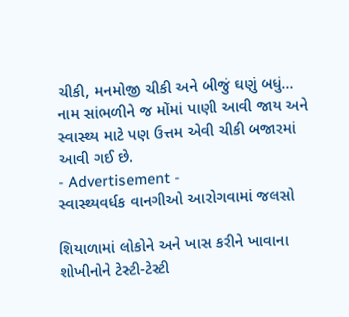ચીકી, મનમોજી ચીકી અને બીજું ઘણું બધું… નામ સાંભળીને જ મોંમાં પાણી આવી જાય અને સ્વાસ્થ્ય માટે પણ ઉત્તમ એવી ચીકી બજારમાં આવી ગઈ છે.
- Advertisement -
સ્વાસ્થ્યવર્ધક વાનગીઓ આરોગવામાં જલસો

શિયાળામાં લોકોને અને ખાસ કરીને ખાવાના શોખીનોને ટેસ્ટી-ટેસ્ટી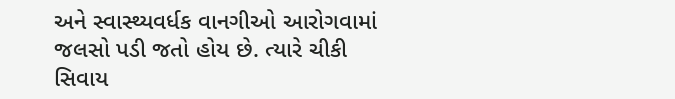અને સ્વાસ્થ્યવર્ધક વાનગીઓ આરોગવામાં જલસો પડી જતો હોય છે. ત્યારે ચીકી સિવાય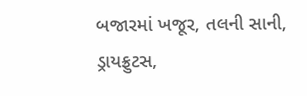બજારમાં ખજૂર, તલની સાની, ડ્રાયફ્રુટસ,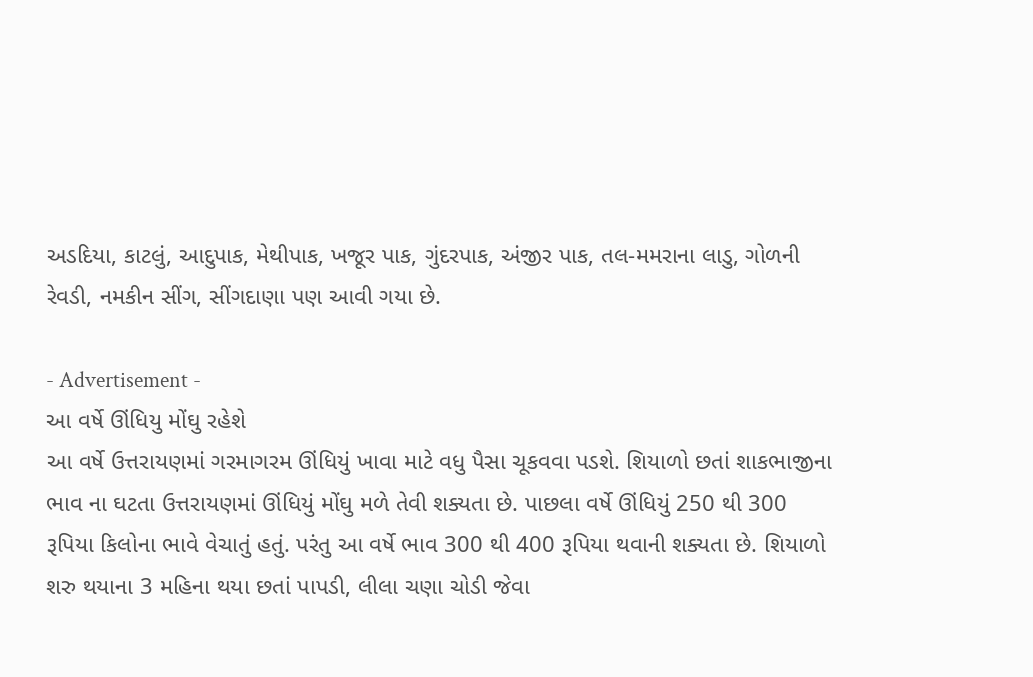અડદિયા, કાટલું, આદુપાક, મેથીપાક, ખજૂર પાક, ગુંદરપાક, અંજીર પાક, તલ-મમરાના લાડુ, ગોળની રેવડી, નમકીન સીંગ, સીંગદાણા પણ આવી ગયા છે.

- Advertisement -
આ વર્ષે ઊંધિયુ મોંઘુ રહેશે
આ વર્ષે ઉત્તરાયણમાં ગરમાગરમ ઊંધિયું ખાવા માટે વધુ પૈસા ચૂકવવા પડશે. શિયાળો છતાં શાકભાજીના ભાવ ના ઘટતા ઉત્તરાયણમાં ઊંધિયું મોંઘુ મળે તેવી શક્યતા છે. પાછલા વર્ષે ઊંધિયું 250 થી 300 રૂપિયા કિલોના ભાવે વેચાતું હતું. પરંતુ આ વર્ષે ભાવ 300 થી 400 રૂપિયા થવાની શક્યતા છે. શિયાળો શરુ થયાના 3 મહિના થયા છતાં પાપડી, લીલા ચણા ચોડી જેવા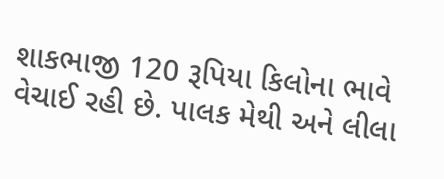શાકભાજી 120 રૂપિયા કિલોના ભાવે વેચાઈ રહી છે. પાલક મેથી અને લીલા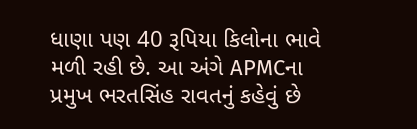ધાણા પણ 40 રૂપિયા કિલોના ભાવે મળી રહી છે. આ અંગે APMCના પ્રમુખ ભરતસિંહ રાવતનું કહેવું છે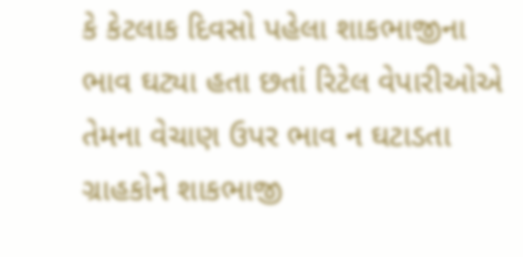કે કેટલાક દિવસો પહેલા શાકભાજીના ભાવ ઘટ્યા હતા છતાં રિટેલ વેપારીઓએ તેમના વેચાણ ઉપર ભાવ ન ઘટાડતા ગ્રાહકોને શાકભાજી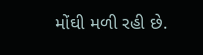મોંઘી મળી રહી છે.